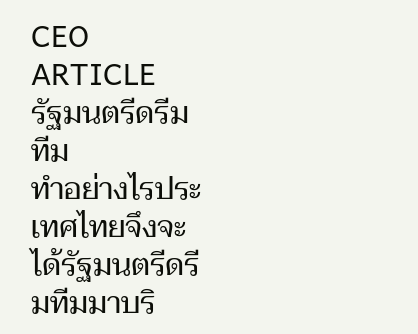CEO ARTICLE
รัฐมนตรีดรีมทีม
ทำอย่างไรประเทศไทยจึงจะได้รัฐมนตรีดรีมทีมมาบริ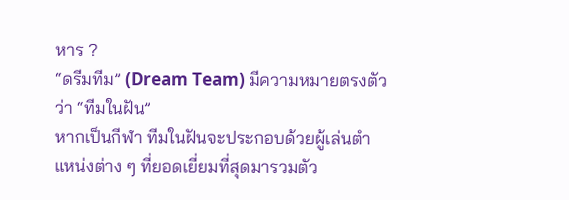หาร ?
“ดรีมทีม” (Dream Team) มีความหมายตรงตัวว่า “ทีมในฝัน”
หากเป็นกีฬา ทีมในฝันจะประกอบด้วยผู้เล่นตำแหน่งต่าง ๆ ที่ยอดเยี่ยมที่สุดมารวมตัว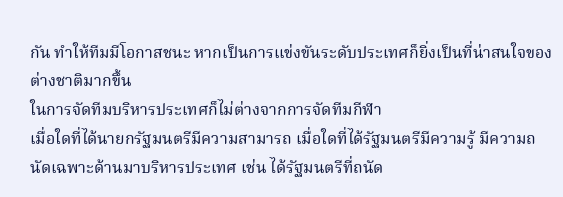กัน ทำให้ทีมมีโอกาสชนะ หากเป็นการแข่งขันระดับประเทศก็ยิ่งเป็นที่น่าสนใจของต่างชาติมากขึ้น
ในการจัดทีมบริหารประเทศก็ไม่ต่างจากการจัดทีมกีฬา
เมื่อใดที่ได้นายกรัฐมนตรีมีความสามารถ เมื่อใดที่ได้รัฐมนตรีมีความรู้ มีความถนัดเฉพาะด้านมาบริหารประเทศ เช่น ได้รัฐมนตรีที่ถนัด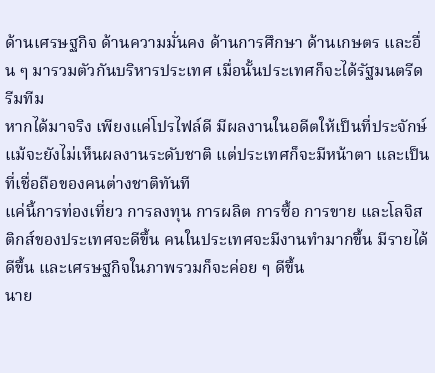ด้านเศรษฐกิจ ด้านความมั่นคง ด้านการศึกษา ด้านเกษตร และอื่น ๆ มารวมตัวกันบริหารประเทศ เมื่อนั้นประเทศก็จะได้รัฐมนตรีดรีมทีม
หากได้มาจริง เพียงแค่โปรไฟล์ดี มีผลงานในอดีตให้เป็นที่ประจักษ์ แม้จะยังไม่เห็นผลงานระดับชาติ แต่ประเทศก็จะมีหน้าตา และเป็นที่เชื่อถือของคนต่างชาติทันที
แค่นี้การท่องเที่ยว การลงทุน การผลิต การซื้อ การขาย และโลจิสติกส์ของประเทศจะดีขึ้น คนในประเทศจะมีงานทำมากขึ้น มีรายได้ดีขึ้น และเศรษฐกิจในภาพรวมก็จะค่อย ๆ ดีขึ้น
นาย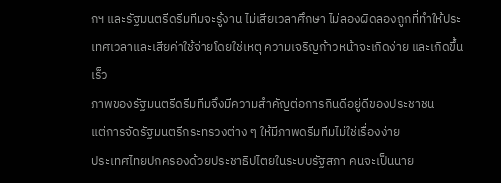กฯ และรัฐมนตรีดรีมทีมจะรู้งาน ไม่เสียเวลาศึกษา ไม่ลองผิดลองถูกที่ทำให้ประเทศเวลาและเสียค่าใช้จ่ายโดยใช่เหตุ ความเจริญก้าวหน้าจะเกิดง่าย และเกิดขึ้นเร็ว
ภาพของรัฐมนตรีดรีมทีมจึงมีความสำคัญต่อการกินดีอยู่ดีของประชาชน
แต่การจัดรัฐมนตรีกระทรวงต่าง ๆ ให้มีภาพดรีมทีมไม่ใช่เรื่องง่าย
ประเทศไทยปกครองด้วยประชาธิปไตยในระบบรัฐสภา คนจะเป็นนาย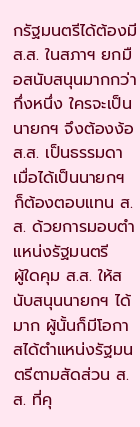กรัฐมนตรีได้ต้องมี ส.ส. ในสภาฯ ยกมือสนับสนุนมากกว่ากึ่งหนึ่ง ใครจะเป็นนายกฯ จึงต้องง้อ ส.ส. เป็นธรรมดา
เมื่อได้เป็นนายกฯ ก็ต้องตอบแทน ส.ส. ด้วยการมอบตำแหน่งรัฐมนตรี
ผู้ใดคุม ส.ส. ให้สนับสนุนนายกฯ ได้มาก ผู้นั้นก็มีโอกาสได้ตำแหน่งรัฐมนตรีตามสัดส่วน ส.ส. ที่คุ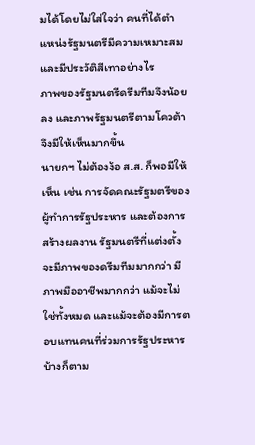มได้โดยไม่ใส่ใจว่า คนที่ได้ตำแหน่งรัฐมนตรีมีความเหมาะสมและมีประวัติสีเทาอย่างไร
ภาพของรัฐมนตรีดรีมทีมจึงน้อยลง และภาพรัฐมนตรีตามโควต้าจึงมีให้เห็นมากขึ้น
นายกฯ ไม่ต้องง้อ ส.ส. ก็พอมีให้เห็น เช่น การจัดคณะรัฐมตรีของผู้ทำการรัฐประหาร และต้องการสร้างผลงาน รัฐมนตรีที่แต่งตั้งจะมีภาพของดรีมทีมมากกว่า มีภาพมืออาชีพมากกว่า แม้จะไม่ใช่ทั้งหมด และแม้จะต้องมีการตอบแทนคนที่ร่วมการรัฐประหารบ้างก็ตาม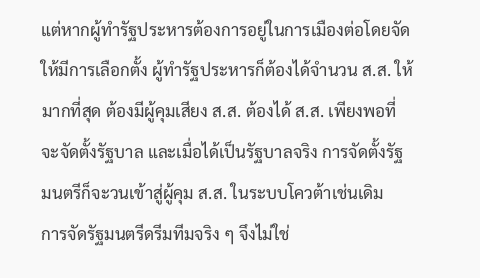แต่หากผู้ทำรัฐประหารต้องการอยู่ในการเมืองต่อโดยจัดให้มีการเลือกตั้ง ผู้ทำรัฐประหารก็ต้องได้จำนวน ส.ส. ให้มากที่สุด ต้องมีผู้คุมเสียง ส.ส. ต้องได้ ส.ส. เพียงพอที่จะจัดตั้งรัฐบาล และเมื่อได้เป็นรัฐบาลจริง การจัดตั้งรัฐมนตรีก็จะวนเข้าสู่ผู้คุม ส.ส. ในระบบโควต้าเช่นเดิม
การจัดรัฐมนตรีดรีมทีมจริง ๆ จึงไม่ใช่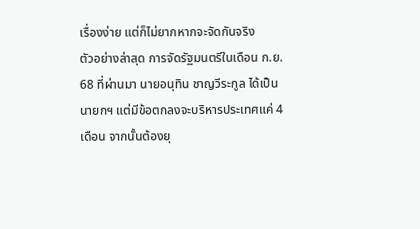เรื่องง่าย แต่ก็ไม่ยากหากจะจัดกันจริง
ตัวอย่างล่าสุด การจัดรัฐมนตรีในเดือน ก.ย. 68 ที่ผ่านมา นายอนุทิน ชาญวีระกูล ได้เป็นนายกฯ แต่มีข้อตกลงจะบริหารประเทศแค่ 4 เดือน จากนั้นต้องยุ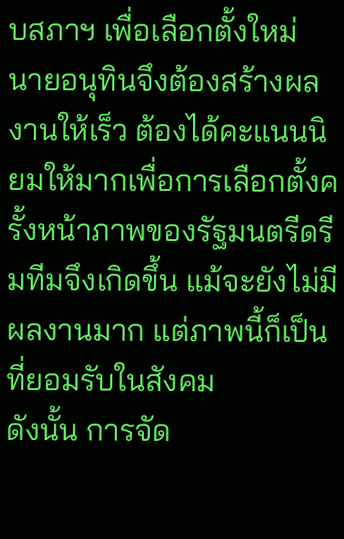บสภาฯ เพื่อเลือกตั้งใหม่
นายอนุทินจึงต้องสร้างผลงานให้เร็ว ต้องได้คะแนนนิยมให้มากเพื่อการเลือกตั้งครั้งหน้าภาพของรัฐมนตรีดรีมทีมจึงเกิดขึ้น แม้จะยังไม่มีผลงานมาก แต่ภาพนี้ก็เป็นที่ยอมรับในสังคม
ดังนั้น การจัด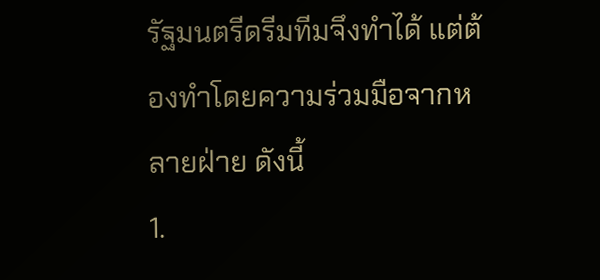รัฐมนตรีดรีมทีมจึงทำได้ แต่ต้องทำโดยความร่วมมือจากหลายฝ่าย ดังนี้
1.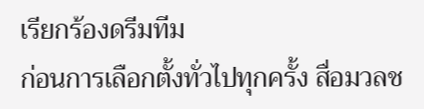เรียกร้องดรีมทีม
ก่อนการเลือกตั้งทั่วไปทุกครั้ง สื่อมวลช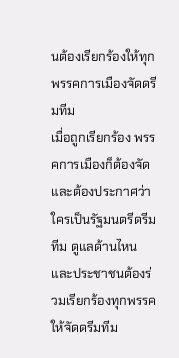นต้องเรียกร้องให้ทุกพรรคการเมืองจัดดรีมทีม
เมื่อถูกเรียกร้อง พรรคการเมืองก็ต้องจัดและต้องประกาศว่า ใครเป็นรัฐมนตรีดรีมทีม ดูแลด้านไหน และประชาชนต้องร่วมเรียกร้องทุกพรรคให้จัดดรีมทีม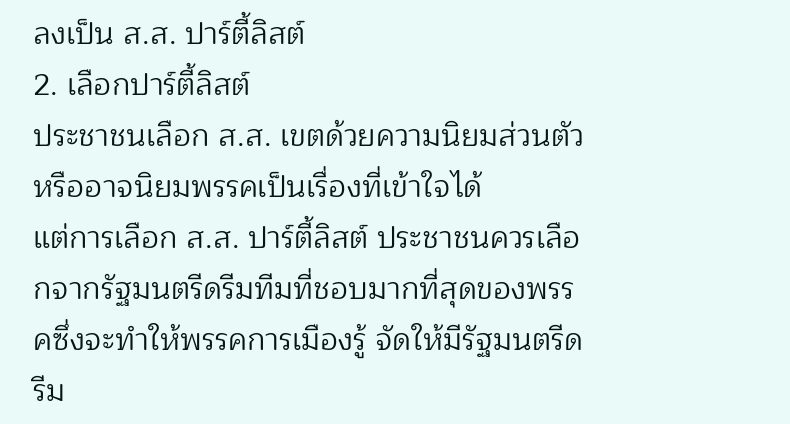ลงเป็น ส.ส. ปาร์ตี้ลิสต์
2. เลือกปาร์ตี้ลิสต์
ประชาชนเลือก ส.ส. เขตด้วยความนิยมส่วนตัว หรืออาจนิยมพรรคเป็นเรื่องที่เข้าใจได้
แต่การเลือก ส.ส. ปาร์ตี้ลิสต์ ประชาชนควรเลือกจากรัฐมนตรีดรีมทีมที่ชอบมากที่สุดของพรรคซึ่งจะทำให้พรรคการเมืองรู้ จัดให้มีรัฐมนตรีดรีม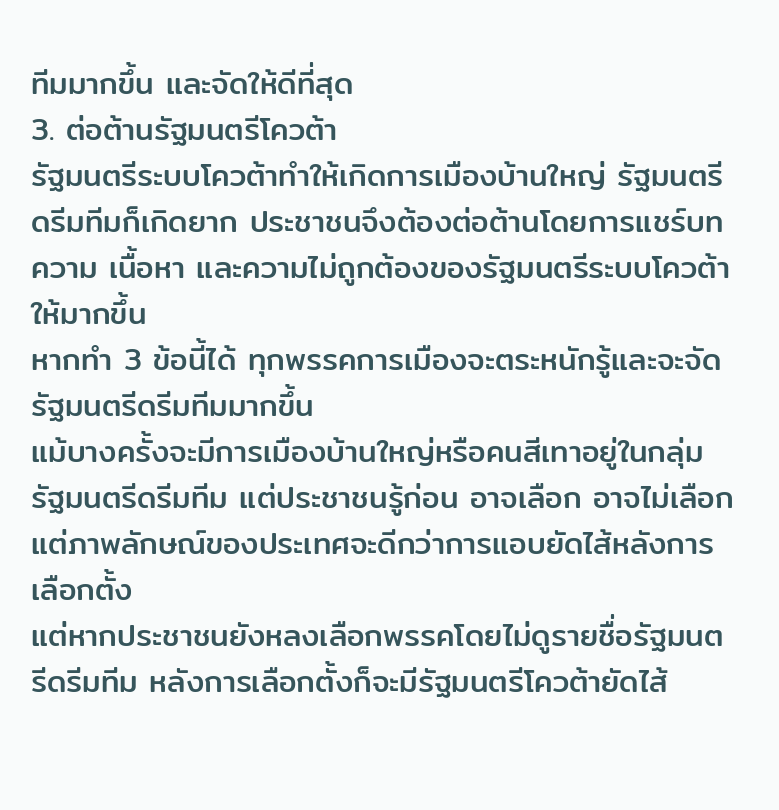ทีมมากขึ้น และจัดให้ดีที่สุด
3. ต่อต้านรัฐมนตรีโควต้า
รัฐมนตรีระบบโควต้าทำให้เกิดการเมืองบ้านใหญ่ รัฐมนตรีดรีมทีมก็เกิดยาก ประชาชนจึงต้องต่อต้านโดยการแชร์บทความ เนื้อหา และความไม่ถูกต้องของรัฐมนตรีระบบโควต้าให้มากขึ้น
หากทำ 3 ข้อนี้ได้ ทุกพรรคการเมืองจะตระหนักรู้และจะจัดรัฐมนตรีดรีมทีมมากขึ้น
แม้บางครั้งจะมีการเมืองบ้านใหญ่หรือคนสีเทาอยู่ในกลุ่มรัฐมนตรีดรีมทีม แต่ประชาชนรู้ก่อน อาจเลือก อาจไม่เลือก แต่ภาพลักษณ์ของประเทศจะดีกว่าการแอบยัดไส้หลังการเลือกตั้ง
แต่หากประชาชนยังหลงเลือกพรรคโดยไม่ดูรายชื่อรัฐมนตรีดรีมทีม หลังการเลือกตั้งก็จะมีรัฐมนตรีโควต้ายัดไส้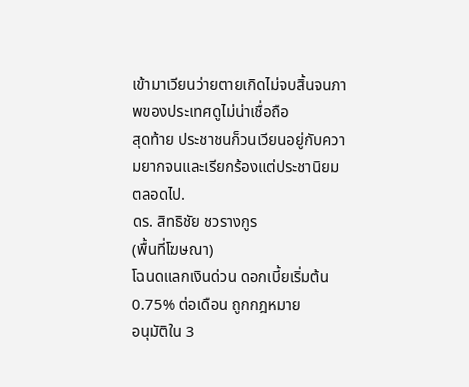เข้ามาเวียนว่ายตายเกิดไม่จบสิ้นจนภาพของประเทศดูไม่น่าเชื่อถือ
สุดท้าย ประชาชนก็วนเวียนอยู่กับความยากจนและเรียกร้องแต่ประชานิยมตลอดไป.
ดร. สิทธิชัย ชวรางกูร
(พื้นที่โฆษณา)
โฉนดแลกเงินด่วน ดอกเบี้ยเริ่มต้น 0.75% ต่อเดือน ถูกกฎหมาย
อนุมัติใน 3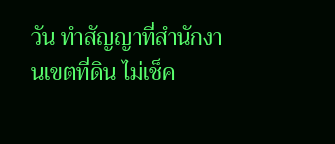วัน ทำสัญญาที่สำนักงานเขตที่ดิน ไม่เช็ค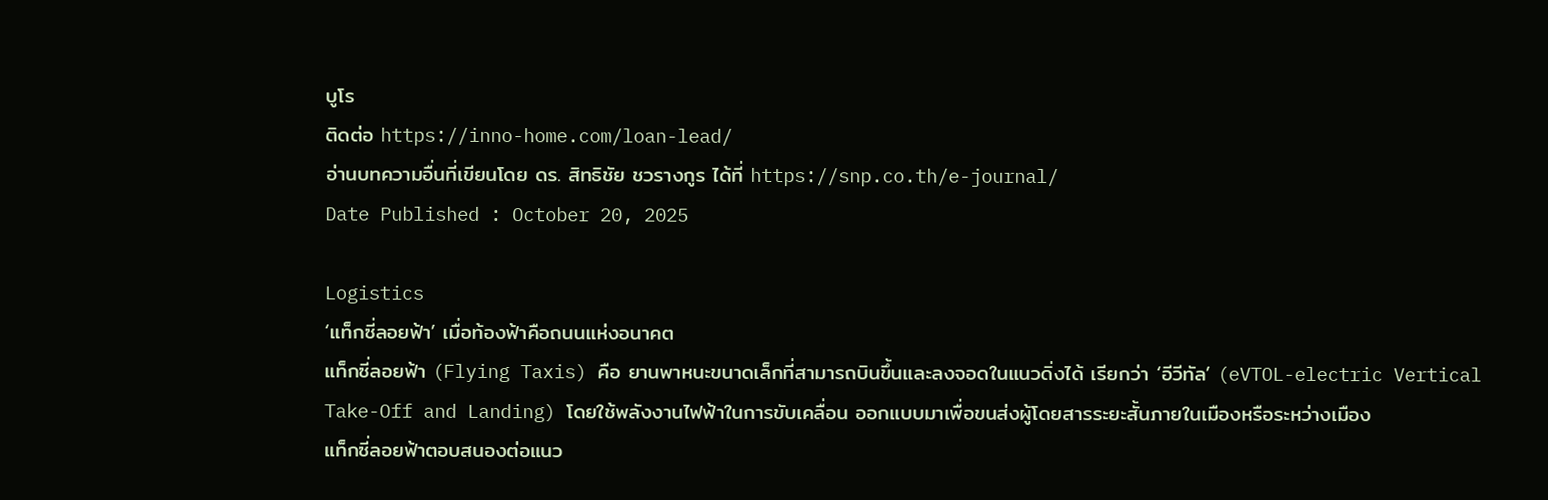บูโร
ติดต่อ https://inno-home.com/loan-lead/
อ่านบทความอื่นที่เขียนโดย ดร. สิทธิชัย ชวรางกูร ได้ที่ https://snp.co.th/e-journal/
Date Published : October 20, 2025

Logistics
‘แท็กซี่ลอยฟ้า’ เมื่อท้องฟ้าคือถนนแห่งอนาคต
แท็กซี่ลอยฟ้า (Flying Taxis) คือ ยานพาหนะขนาดเล็กที่สามารถบินขึ้นและลงจอดในแนวดิ่งได้ เรียกว่า ‘อีวีทัล’ (eVTOL-electric Vertical Take-Off and Landing) โดยใช้พลังงานไฟฟ้าในการขับเคลื่อน ออกแบบมาเพื่อขนส่งผู้โดยสารระยะสั้นภายในเมืองหรือระหว่างเมือง
แท็กซี่ลอยฟ้าตอบสนองต่อแนว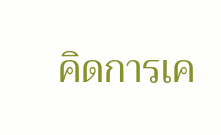คิดการเค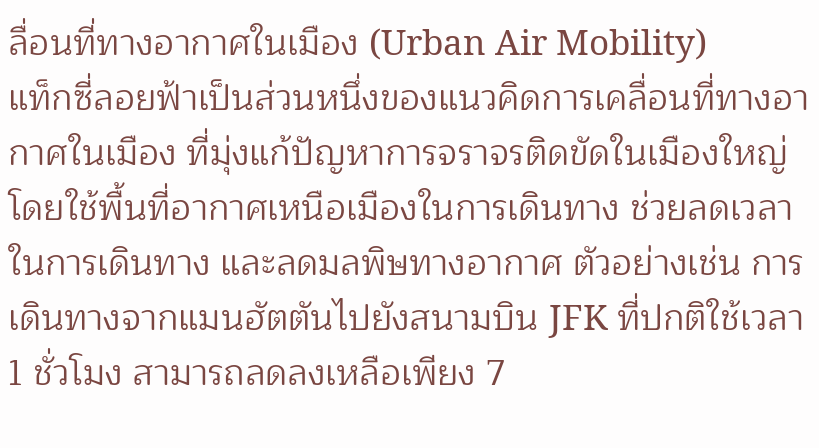ลื่อนที่ทางอากาศในเมือง (Urban Air Mobility)
แท็กซี่ลอยฟ้าเป็นส่วนหนึ่งของแนวคิดการเคลื่อนที่ทางอากาศในเมือง ที่มุ่งแก้ปัญหาการจราจรติดขัดในเมืองใหญ่ โดยใช้พื้นที่อากาศเหนือเมืองในการเดินทาง ช่วยลดเวลาในการเดินทาง และลดมลพิษทางอากาศ ตัวอย่างเช่น การเดินทางจากแมนฮัตตันไปยังสนามบิน JFK ที่ปกติใช้เวลา 1 ชั่วโมง สามารถลดลงเหลือเพียง 7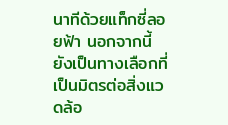นาทีด้วยแท็กซี่ลอยฟ้า นอกจากนี้ ยังเป็นทางเลือกที่เป็นมิตรต่อสิ่งแวดล้อ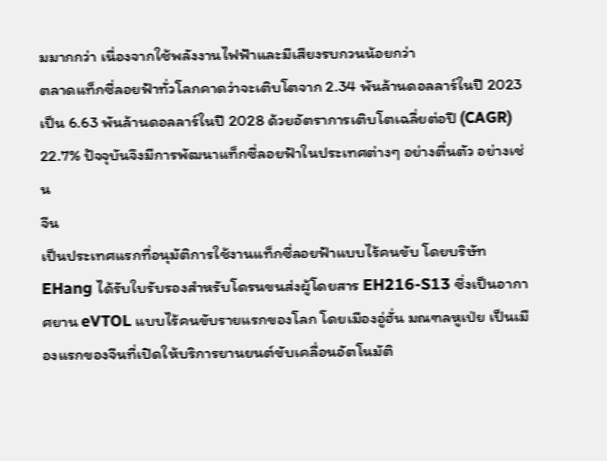มมากกว่า เนื่องจากใช้พลังงานไฟฟ้าและมีเสียงรบกวนน้อยกว่า
ตลาดแท็กซี่ลอยฟ้าทั่วโลกคาดว่าจะเติบโตจาก 2.34 พันล้านดอลลาร์ในปี 2023 เป็น 6.63 พันล้านดอลลาร์ในปี 2028 ด้วยอัตราการเติบโตเฉลี่ยต่อปี (CAGR) 22.7% ปัจจุบันจึงมีการพัฒนาแท็กซี่ลอยฟ้าในประเทศต่างๆ อย่างตื่นตัว อย่างเช่น
จีน
เป็นประเทศแรกที่อนุมัติการใช้งานแท็กซี่ลอยฟ้าแบบไร้คนขับ โดยบริษัท EHang ได้รับใบรับรองสำหรับโดรนขนส่งผู้โดยสาร EH216-S13 ซึ่งเป็นอากาศยาน eVTOL แบบไร้คนขับรายแรกของโลก โดยเมืองอู่ฮั่น มณฑลหูเป่ย เป็นเมืองแรกของจีนที่เปิดให้บริการยานยนต์ขับเคลื่อนอัตโนมัติ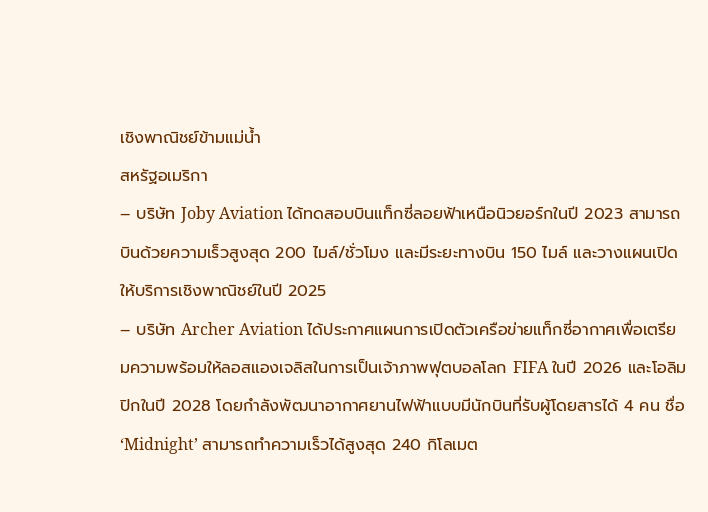เชิงพาณิชย์ข้ามแม่น้ำ
สหรัฐอเมริกา
– บริษัท Joby Aviation ได้ทดสอบบินแท็กซี่ลอยฟ้าเหนือนิวยอร์กในปี 2023 สามารถบินด้วยความเร็วสูงสุด 200 ไมล์/ชั่วโมง และมีระยะทางบิน 150 ไมล์ และวางแผนเปิดให้บริการเชิงพาณิชย์ในปี 2025
– บริษัท Archer Aviation ได้ประกาศแผนการเปิดตัวเครือข่ายแท็กซี่อากาศเพื่อเตรียมความพร้อมให้ลอสแองเจลิสในการเป็นเจ้าภาพฟุตบอลโลก FIFA ในปี 2026 และโอลิมปิกในปี 2028 โดยกําลังพัฒนาอากาศยานไฟฟ้าแบบมีนักบินที่รับผู้โดยสารได้ 4 คน ชื่อ ‘Midnight’ สามารถทำความเร็วได้สูงสุด 240 กิโลเมต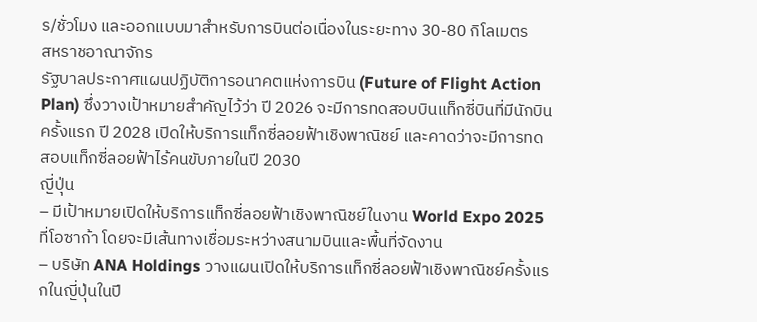ร/ชั่วโมง และออกแบบมาสำหรับการบินต่อเนื่องในระยะทาง 30-80 กิโลเมตร
สหราชอาณาจักร
รัฐบาลประกาศแผนปฏิบัติการอนาคตแห่งการบิน (Future of Flight Action Plan) ซึ่งวางเป้าหมายสำคัญไว้ว่า ปี 2026 จะมีการทดสอบบินแท็กซี่บินที่มีนักบินครั้งแรก ปี 2028 เปิดให้บริการแท็กซี่ลอยฟ้าเชิงพาณิชย์ และคาดว่าจะมีการทดสอบแท็กซี่ลอยฟ้าไร้คนขับภายในปี 2030
ญี่ปุ่น
– มีเป้าหมายเปิดให้บริการแท็กซี่ลอยฟ้าเชิงพาณิชย์ในงาน World Expo 2025 ที่โอซาก้า โดยจะมีเส้นทางเชื่อมระหว่างสนามบินและพื้นที่จัดงาน
– บริษัท ANA Holdings วางแผนเปิดให้บริการแท็กซี่ลอยฟ้าเชิงพาณิชย์ครั้งแรกในญี่ปุ่นในปี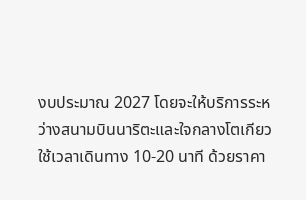งบประมาณ 2027 โดยจะให้บริการระหว่างสนามบินนาริตะและใจกลางโตเกียว ใช้เวลาเดินทาง 10-20 นาที ด้วยราคา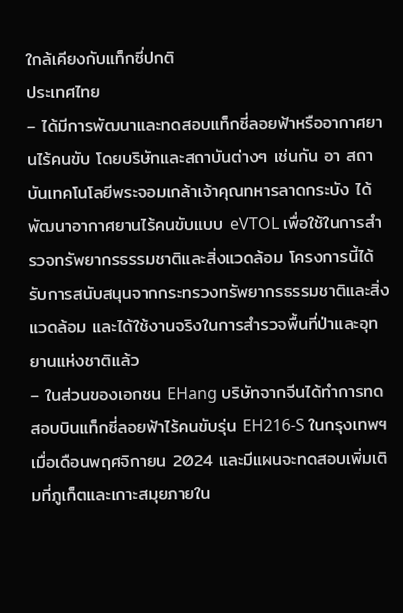ใกล้เคียงกับแท็กซี่ปกติ
ประเทศไทย
– ได้มีการพัฒนาและทดสอบแท็กซี่ลอยฟ้าหรืออากาศยานไร้คนขับ โดยบริษัทและสถาบันต่างๆ เช่นกัน อา สถาบันเทคโนโลยีพระจอมเกล้าเจ้าคุณทหารลาดกระบัง ได้พัฒนาอากาศยานไร้คนขับแบบ eVTOL เพื่อใช้ในการสำรวจทรัพยากรธรรมชาติและสิ่งแวดล้อม โครงการนี้ได้รับการสนับสนุนจากกระทรวงทรัพยากรธรรมชาติและสิ่งแวดล้อม และได้ใช้งานจริงในการสำรวจพื้นที่ป่าและอุทยานแห่งชาติแล้ว
– ในส่วนของเอกชน EHang บริษัทจากจีนได้ทำการทดสอบบินแท็กซี่ลอยฟ้าไร้คนขับรุ่น EH216-S ในกรุงเทพฯ เมื่อเดือนพฤศจิกายน 2024 และมีแผนจะทดสอบเพิ่มเติมที่ภูเก็ตและเกาะสมุยภายใน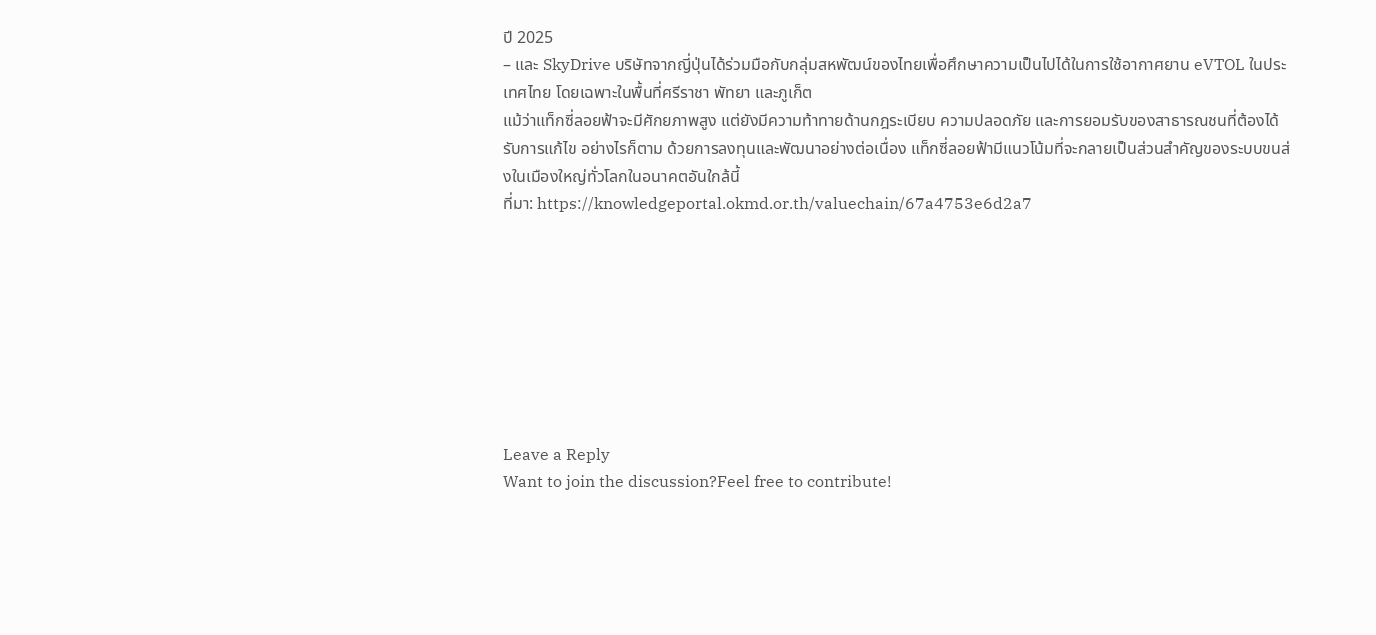ปี 2025
– และ SkyDrive บริษัทจากญี่ปุ่นได้ร่วมมือกับกลุ่มสหพัฒน์ของไทยเพื่อศึกษาความเป็นไปได้ในการใช้อากาศยาน eVTOL ในประเทศไทย โดยเฉพาะในพื้นที่ศรีราชา พัทยา และภูเก็ต
แม้ว่าแท็กซี่ลอยฟ้าจะมีศักยภาพสูง แต่ยังมีความท้าทายด้านกฎระเบียบ ความปลอดภัย และการยอมรับของสาธารณชนที่ต้องได้รับการแก้ไข อย่างไรก็ตาม ด้วยการลงทุนและพัฒนาอย่างต่อเนื่อง แท็กซี่ลอยฟ้ามีแนวโน้มที่จะกลายเป็นส่วนสำคัญของระบบขนส่งในเมืองใหญ่ทั่วโลกในอนาคตอันใกล้นี้
ที่มา: https://knowledgeportal.okmd.or.th/valuechain/67a4753e6d2a7








Leave a Reply
Want to join the discussion?Feel free to contribute!